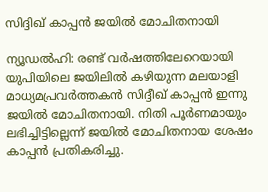സിദ്ദിഖ് കാപ്പന്‍ ജയില്‍ മോചിതനായി

ന്യൂഡല്‍ഹി: രണ്ട് വര്‍ഷത്തിലേറെയായി യുപിയിലെ ജയിലില്‍ കഴിയുന്ന മലയാളി മാധ്യമപ്രവര്‍ത്തകന്‍ സിദ്ദീഖ് കാപ്പന്‍ ഇന്നു ജയില്‍ മോചിതനായി. നിതി പൂര്‍ണമായും ലഭിച്ചിട്ടില്ലെന്ന് ജയില്‍ മോചിതനായ ശേഷം കാപ്പന്‍ പ്രതികരിച്ചു.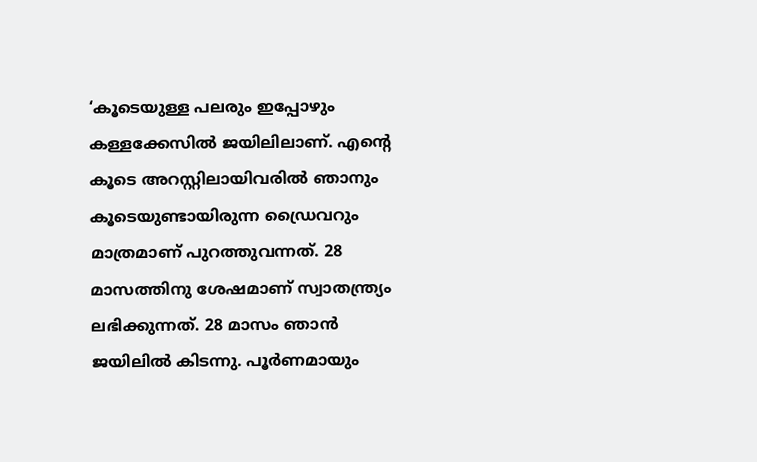‘കൂടെയുള്ള പലരും ഇപ്പോഴും കള്ളക്കേസില്‍ ജയിലിലാണ്. എന്റെ കൂടെ അറസ്റ്റിലായിവരില്‍ ഞാനും കൂടെയുണ്ടായിരുന്ന ഡ്രൈവറും മാത്രമാണ് പുറത്തുവന്നത്. 28 മാസത്തിനു ശേഷമാണ് സ്വാതന്ത്ര്യം ലഭിക്കുന്നത്. 28 മാസം ഞാന്‍ ജയിലില്‍ കിടന്നു. പൂര്‍ണമായും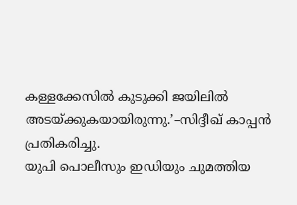കള്ളക്കേസില്‍ കുടുക്കി ജയിലില്‍ അടയ്ക്കുകയായിരുന്നു.’–സിദ്ദീഖ് കാപ്പന്‍ പ്രതികരിച്ചു.
യുപി പൊലീസും ഇഡിയും ചുമത്തിയ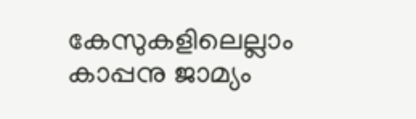കേസുകളിലെല്ലാം കാപ്പനു ജാമ്യം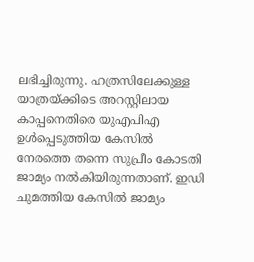ലഭിച്ചിരുന്നു. ഹത്രസിലേക്കുള്ള യാത്രയ്ക്കിടെ അറസ്റ്റിലായ കാപ്പനെതിരെ യുഎപിഎ ഉള്‍പ്പെടുത്തിയ കേസില്‍ നേരത്തെ തന്നെ സുപ്രീം കോടതി ജാമ്യം നല്‍കിയിരുന്നതാണ്. ഇഡി ചുമത്തിയ കേസില്‍ ജാമ്യം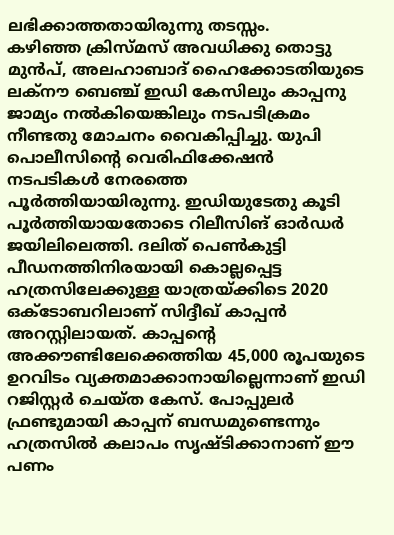ലഭിക്കാത്തതായിരുന്നു തടസ്സം.
കഴിഞ്ഞ ക്രിസ്മസ് അവധിക്കു തൊട്ടു മുന്‍പ്, അലഹാബാദ് ഹൈക്കോടതിയുടെ ലക്‌നൗ ബെഞ്ച് ഇഡി കേസിലും കാപ്പനു ജാമ്യം നല്‍കിയെങ്കിലും നടപടിക്രമം നീണ്ടതു മോചനം വൈകിപ്പിച്ചു. യുപി പൊലീസിന്റെ വെരിഫിക്കേഷന്‍ നടപടികള്‍ നേരത്തെ പൂര്‍ത്തിയായിരുന്നു. ഇഡിയുടേതു കൂടി പൂര്‍ത്തിയായതോടെ റിലീസിങ് ഓര്‍ഡര്‍ ജയിലിലെത്തി. ദലിത് പെണ്‍കുട്ടി പീഡനത്തിനിരയായി കൊല്ലപ്പെട്ട ഹത്രസിലേക്കുള്ള യാത്രയ്ക്കിടെ 2020 ഒക്ടോബറിലാണ് സിദ്ദീഖ് കാപ്പന്‍ അറസ്റ്റിലായത്. കാപ്പന്റെ അക്കൗണ്ടിലേക്കെത്തിയ 45,000 രൂപയുടെ ഉറവിടം വ്യക്തമാക്കാനായില്ലെന്നാണ് ഇഡി റജിസ്റ്റര്‍ ചെയ്ത കേസ്. പോപ്പുലര്‍ ഫ്രണ്ടുമായി കാപ്പന് ബന്ധമുണ്ടെന്നും ഹത്രസില്‍ കലാപം സൃഷ്ടിക്കാനാണ് ഈ പണം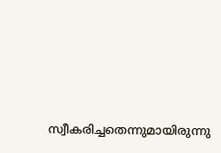സ്വീകരിച്ചതെന്നുമായിരുന്നു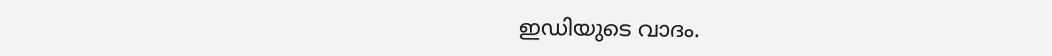ഇഡിയുടെ വാദം.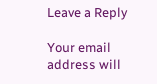Leave a Reply

Your email address will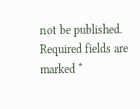not be published. Required fields are marked *